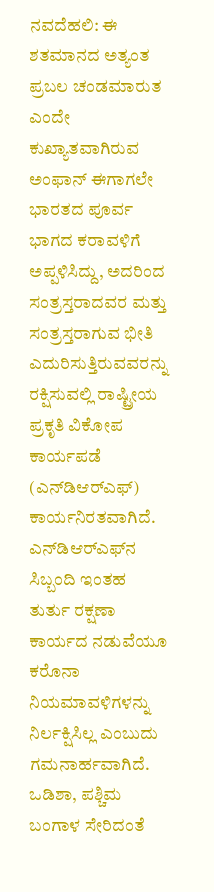ನವದೆಹಲಿ: ಈ ಶತಮಾನದ ಅತ್ಯಂತ ಪ್ರಬಲ ಚಂಡಮಾರುತ ಎಂದೇ ಕುಖ್ಯಾತವಾಗಿರುವ ಅಂಫಾನ್ ಈಗಾಗಲೇ ಭಾರತದ ಪೂರ್ವ ಭಾಗದ ಕರಾವಳಿಗೆ ಅಪ್ಪಳಿಸಿದ್ದು, ಅದರಿಂದ ಸಂತ್ರಸ್ತರಾದವರ ಮತ್ತು ಸಂತ್ರಸ್ತರಾಗುವ ಭೀತಿ ಎದುರಿಸುತ್ತಿರುವವರನ್ನು ರಕ್ಷಿಸುವಲ್ಲಿ ರಾಷ್ಟ್ರೀಯ ಪ್ರಕೃತಿ ವಿಕೋಪ ಕಾರ್ಯಪಡೆ (ಎನ್‌ಡಿಆರ್‌ಎಫ್) ಕಾರ್ಯನಿರತವಾಗಿದೆ.
ಎನ್‌ಡಿಆರ್‌ಎಫ್‌ನ ಸಿಬ್ಬಂದಿ ಇಂತಹ ತುರ್ತು ರಕ್ಷಣಾ ಕಾರ್ಯದ ನಡುವೆಯೂ ಕರೊನಾ ನಿಯಮಾವಳಿಗಳನ್ನು ನಿರ್ಲಕ್ಷಿಸಿಲ್ಲ ಎಂಬುದು ಗಮನಾರ್ಹವಾಗಿದೆ. ಒಡಿಶಾ, ಪಶ್ಚಿಮ ಬಂಗಾಳ ಸೇರಿದಂತೆ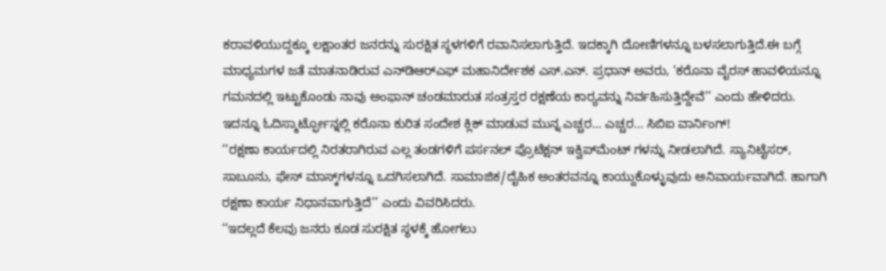ಕರಾವಳಿಯುದ್ದಕ್ಕೂ ಲಕ್ಷಾಂತರ ಜನರನ್ನು ಸುರಕ್ಷಿತ ಸ್ಥಳಗಳಿಗೆ ರವಾನಿಸಲಾಗುತ್ತಿದೆ. ಇದಕ್ಕಾಗಿ ದೋಣಿಗಳನ್ನೂ ಬಳಸಲಾಗುತ್ತಿದೆ.ಈ ಬಗ್ಗೆ ಮಾಧ್ಯಮಗಳ ಜತೆ ಮಾತನಾಡಿರುವ ಎನ್‌ಡಿಆರ್‌ಎಫ್ ಮಹಾನಿರ್ದೇಶಕ ಎಸ್.ಎನ್. ಪ್ರಧಾನ್ ಅವರು, ‘ಕರೊನಾ ವೈರಸ್ ಹಾವಳಿಯನ್ನೂ ಗಮನದಲ್ಲಿ ಇಟ್ಟುಕೊಂಡು ನಾವು ಅಂಫಾನ್ ಚಂಡಮಾರುತ ಸಂತ್ರಸ್ತರ ರಕ್ಷಣೆಯ ಕಾರ‌್ಯವನ್ನು ನಿರ್ವಹಿಸುತ್ತಿದ್ದೇವೆ’’ ಎಂದು ಹೇಳಿದರು.
ಇದನ್ನೂ ಓದಿಸ್ಮಾರ್ಟ್ಫೋನ್ನಲ್ಲಿ ಕರೊನಾ ಕುರಿತ ಸಂದೇಶ ಕ್ಲಿಕ್ ಮಾಡುವ ಮುನ್ನ ಎಚ್ಚರ… ಎಚ್ಚರ… ಸಿಬಿಐ ವಾರ್ನಿಂಗ್!
‘‘ರಕ್ಷಣಾ ಕಾರ್ಯದಲ್ಲಿ ನಿರತರಾಗಿರುವ ಎಲ್ಲ ತಂಡಗಳಿಗೆ ಪರ್ಸನಲ್ ಪ್ರೊಟೆಕ್ಷನ್ ಇಕ್ವಿಪ್‌ಮೆಂಟ್ ಗಳನ್ನು ನೀಡಲಾಗಿದೆ. ಸ್ಯಾನಿಟೈಸರ್, ಸಾಬೂನು, ಫೇಸ್ ಮಾಸ್ಕ್‌ಗಳನ್ನೂ ಒದಗಿಸಲಾಗಿದೆ. ಸಾಮಾಜಿಕ/ದೈಹಿಕ ಅಂತರವನ್ನೂ ಕಾಯ್ದುಕೊಳ್ಳುವುದು ಅನಿವಾರ್ಯವಾಗಿದೆ. ಹಾಗಾಗಿ ರಕ್ಷಣಾ ಕಾರ್ಯ ನಿಧಾನವಾಗುತ್ತಿದೆ’’ ಎಂದು ವಿವರಿಸಿದರು.
‘‘ಇದಲ್ಲದೆ ಕೆಲವು ಜನರು ಕೂಡ ಸುರಕ್ಷಿತ ಸ್ಥಳಕ್ಕೆ ಹೋಗಲು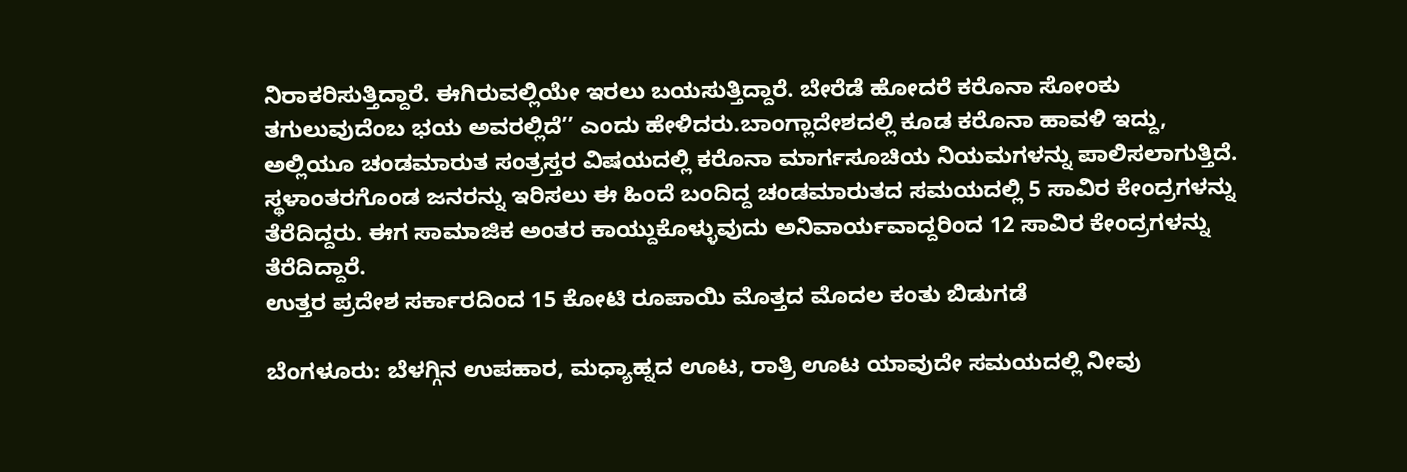ನಿರಾಕರಿಸುತ್ತಿದ್ದಾರೆ. ಈಗಿರುವಲ್ಲಿಯೇ ಇರಲು ಬಯಸುತ್ತಿದ್ದಾರೆ. ಬೇರೆಡೆ ಹೋದರೆ ಕರೊನಾ ಸೋಂಕು ತಗುಲುವುದೆಂಬ ಭಯ ಅವರಲ್ಲಿದೆ’’ ಎಂದು ಹೇಳಿದರು.ಬಾಂಗ್ಲಾದೇಶದಲ್ಲಿ ಕೂಡ ಕರೊನಾ ಹಾವಳಿ ಇದ್ದು, ಅಲ್ಲಿಯೂ ಚಂಡಮಾರುತ ಸಂತ್ರಸ್ತರ ವಿಷಯದಲ್ಲಿ ಕರೊನಾ ಮಾರ್ಗಸೂಚಿಯ ನಿಯಮಗಳನ್ನು ಪಾಲಿಸಲಾಗುತ್ತಿದೆ. ಸ್ಥಳಾಂತರಗೊಂಡ ಜನರನ್ನು ಇರಿಸಲು ಈ ಹಿಂದೆ ಬಂದಿದ್ದ ಚಂಡಮಾರುತದ ಸಮಯದಲ್ಲಿ 5 ಸಾವಿರ ಕೇಂದ್ರಗಳನ್ನು ತೆರೆದಿದ್ದರು. ಈಗ ಸಾಮಾಜಿಕ ಅಂತರ ಕಾಯ್ದುಕೊಳ್ಳುವುದು ಅನಿವಾರ್ಯವಾದ್ದರಿಂದ 12 ಸಾವಿರ ಕೇಂದ್ರಗಳನ್ನು ತೆರೆದಿದ್ದಾರೆ.
ಉತ್ತರ ಪ್ರದೇಶ ಸರ್ಕಾರದಿಂದ 15 ಕೋಟಿ ರೂಪಾಯಿ ಮೊತ್ತದ ಮೊದಲ ಕಂತು ಬಿಡುಗಡೆ

ಬೆಂಗಳೂರು: ಬೆಳಗ್ಗಿನ ಉಪಹಾರ, ಮಧ್ಯಾಹ್ನದ ಊಟ, ರಾತ್ರಿ ಊಟ ಯಾವುದೇ ಸಮಯದಲ್ಲಿ ನೀವು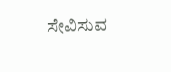ಸೇವಿಸುವ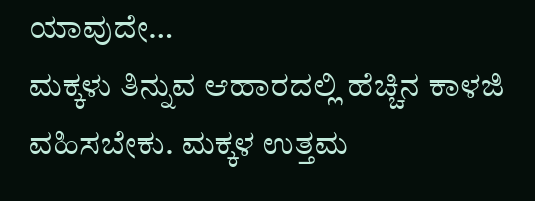ಯಾವುದೇ…
ಮಕ್ಕಳು ತಿನ್ನುವ ಆಹಾರದಲ್ಲಿ ಹೆಚ್ಚಿನ ಕಾಳಜಿ ವಹಿಸಬೇಕು. ಮಕ್ಕಳ ಉತ್ತಮ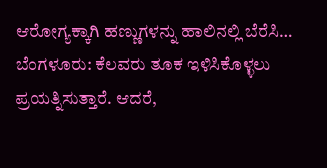ಆರೋಗ್ಯಕ್ಕಾಗಿ ಹಣ್ಣುಗಳನ್ನು ಹಾಲಿನಲ್ಲಿ ಬೆರೆಸಿ…
ಬೆಂಗಳೂರು: ಕೆಲವರು ತೂಕ ಇಳಿಸಿಕೊಳ್ಳಲು ಪ್ರಯತ್ನಿಸುತ್ತಾರೆ. ಆದರೆ,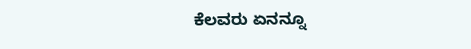ಕೆಲವರು ಏನನ್ನೂ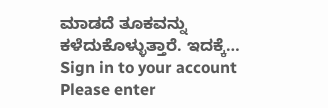ಮಾಡದೆ ತೂಕವನ್ನು ಕಳೆದುಕೊಳ್ಳುತ್ತಾರೆ. ಇದಕ್ಕೆ…
Sign in to your account
Please enter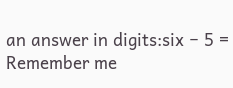an answer in digits:six − 5 =
Remember me